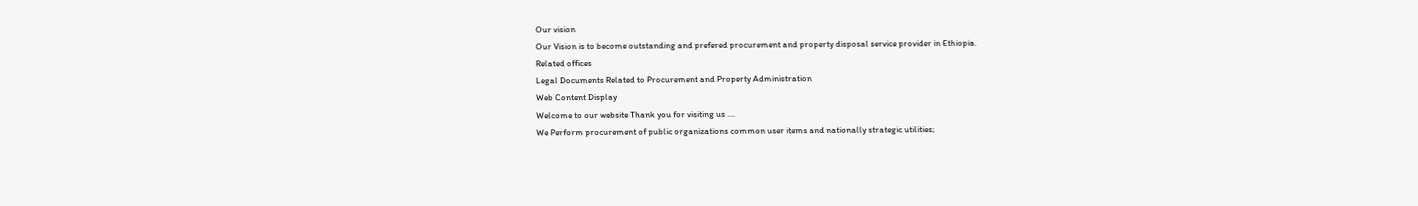Our vision
Our Vision is to become outstanding and prefered procurement and property disposal service provider in Ethiopia.
Related offices
Legal Documents Related to Procurement and Property Administration
Web Content Display
Welcome to our website Thank you for visiting us ....
We Perform procurement of public organizations common user items and nationally strategic utilities;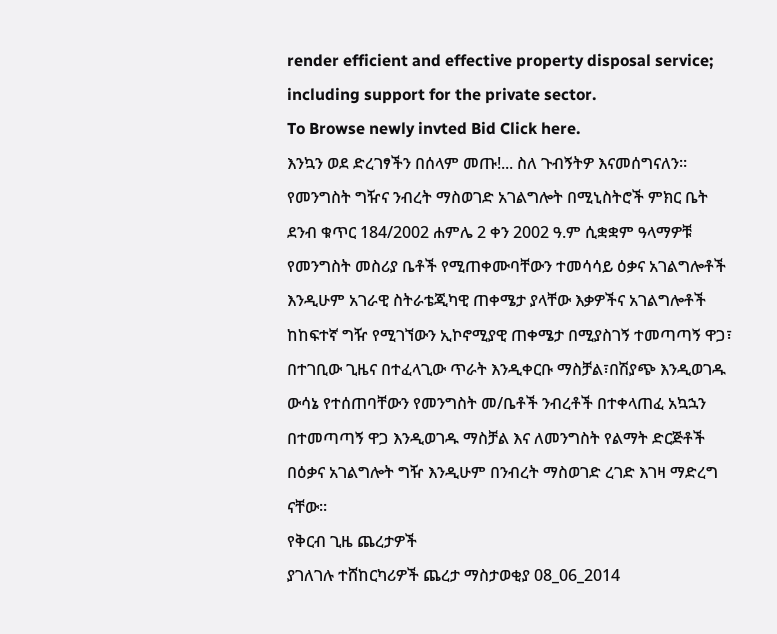render efficient and effective property disposal service; including support for the private sector.
To Browse newly invted Bid Click here.
እንኳን ወደ ድረገፃችን በሰላም መጡ!... ስለ ጉብኝትዎ እናመሰግናለን።
የመንግስት ግዥና ንብረት ማስወገድ አገልግሎት በሚኒስትሮች ምክር ቤት ደንብ ቁጥር 184/2002 ሐምሌ 2 ቀን 2002 ዓ.ም ሲቋቋም ዓላማዎቹ የመንግስት መስሪያ ቤቶች የሚጠቀሙባቸውን ተመሳሳይ ዕቃና አገልግሎቶች እንዲሁም አገራዊ ስትራቴጂካዊ ጠቀሜታ ያላቸው እቃዎችና አገልግሎቶች ከከፍተኛ ግዥ የሚገኘውን ኢኮኖሚያዊ ጠቀሜታ በሚያስገኝ ተመጣጣኝ ዋጋ፣ በተገቢው ጊዜና በተፈላጊው ጥራት እንዲቀርቡ ማስቻል፣በሽያጭ እንዲወገዱ ውሳኔ የተሰጠባቸውን የመንግስት መ/ቤቶች ንብረቶች በተቀላጠፈ አኳኋን በተመጣጣኝ ዋጋ እንዲወገዱ ማስቻል እና ለመንግስት የልማት ድርጅቶች በዕቃና አገልግሎት ግዥ እንዲሁም በንብረት ማስወገድ ረገድ እገዛ ማድረግ ናቸው፡፡
የቅርብ ጊዜ ጨረታዎች
ያገለገሉ ተሸከርካሪዎች ጨረታ ማስታወቂያ 08_06_2014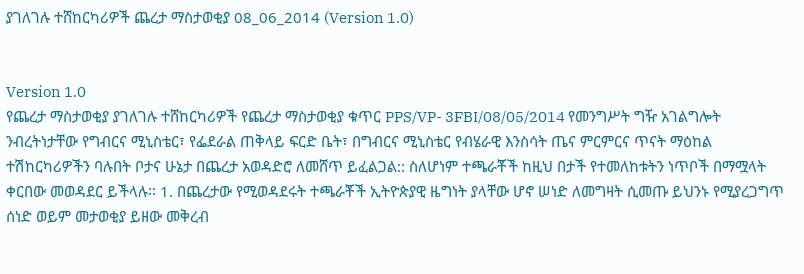ያገለገሉ ተሸከርካሪዎች ጨረታ ማስታወቂያ 08_06_2014 (Version 1.0)


Version 1.0
የጨረታ ማስታወቂያ ያገለገሉ ተሸከርካሪዎች የጨረታ ማስታወቂያ ቁጥር PPS/VP- 3FBI/08/05/2014 የመንግሥት ግዥ አገልግሎት ንብረትነታቸው የግብርና ሚኒስቴር፣ የፌደራል ጠቅላይ ፍርድ ቤት፣ በግብርና ሚኒስቴር የብሄራዊ እንስሳት ጤና ምርምርና ጥናት ማዕከል ተሽከርካሪዎችን ባሉበት ቦታና ሁኔታ በጨረታ አወዳድሮ ለመሸጥ ይፈልጋል:: ስለሆነም ተጫራቾች ከዚህ በታች የተመለከቱትን ነጥቦች በማሟላት ቀርበው መወዳደር ይችላሉ፡፡ 1. በጨረታው የሚወዳደሩት ተጫራቾች ኢትዮጵያዊ ዜግነት ያላቸው ሆኖ ሠነድ ለመግዛት ሲመጡ ይህንኑ የሚያረጋግጥ ሰነድ ወይም መታወቂያ ይዘው መቅረብ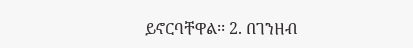ይኖርባቸዋል፡፡ 2. በገንዘብ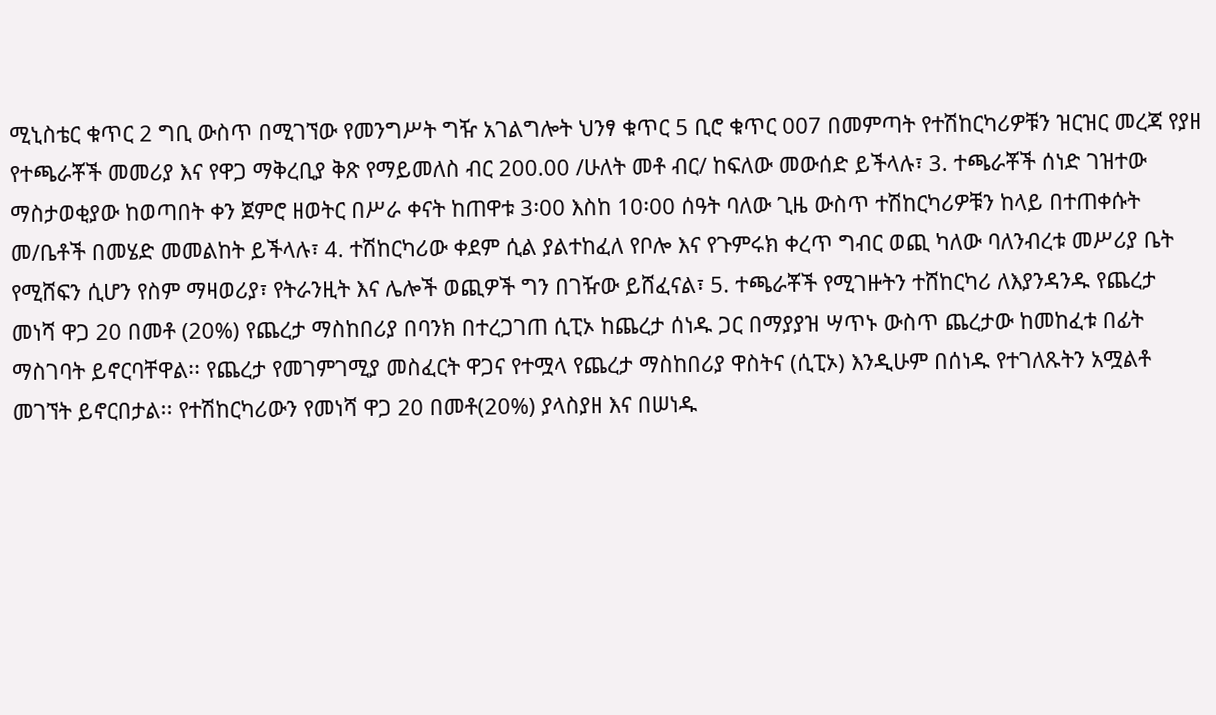ሚኒስቴር ቁጥር 2 ግቢ ውስጥ በሚገኘው የመንግሥት ግዥ አገልግሎት ህንፃ ቁጥር 5 ቢሮ ቁጥር 007 በመምጣት የተሽከርካሪዎቹን ዝርዝር መረጃ የያዘ የተጫራቾች መመሪያ እና የዋጋ ማቅረቢያ ቅጽ የማይመለስ ብር 200.00 /ሁለት መቶ ብር/ ከፍለው መውሰድ ይችላሉ፣ 3. ተጫራቾች ሰነድ ገዝተው ማስታወቂያው ከወጣበት ቀን ጀምሮ ዘወትር በሥራ ቀናት ከጠዋቱ 3፡00 እስከ 10፡00 ሰዓት ባለው ጊዜ ውስጥ ተሽከርካሪዎቹን ከላይ በተጠቀሱት መ/ቤቶች በመሄድ መመልከት ይችላሉ፣ 4. ተሽከርካሪው ቀደም ሲል ያልተከፈለ የቦሎ እና የጉምሩክ ቀረጥ ግብር ወጪ ካለው ባለንብረቱ መሥሪያ ቤት የሚሸፍን ሲሆን የስም ማዛወሪያ፣ የትራንዚት እና ሌሎች ወጪዎች ግን በገዥው ይሸፈናል፣ 5. ተጫራቾች የሚገዙትን ተሸከርካሪ ለእያንዳንዱ የጨረታ መነሻ ዋጋ 20 በመቶ (20%) የጨረታ ማስከበሪያ በባንክ በተረጋገጠ ሲፒኦ ከጨረታ ሰነዱ ጋር በማያያዝ ሣጥኑ ውስጥ ጨረታው ከመከፈቱ በፊት ማስገባት ይኖርባቸዋል፡፡ የጨረታ የመገምገሚያ መስፈርት ዋጋና የተሟላ የጨረታ ማስከበሪያ ዋስትና (ሲፒኦ) እንዲሁም በሰነዱ የተገለጹትን አሟልቶ መገኘት ይኖርበታል፡፡ የተሽከርካሪውን የመነሻ ዋጋ 20 በመቶ(20%) ያላስያዘ እና በሠነዱ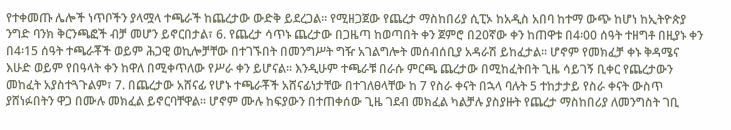የተቀመጡ ሌሎች ነጥቦችን ያላሟላ ተጫራች ከጨረታው ውድቅ ይደረጋል፡፡ የሚዘጋጀው የጨረታ ማስከበሪያ ሲፒኦ ከአዲስ አበባ ከተማ ውጭ ከሆነ ከኢትዮጵያ ንግድ ባንክ ቅርንጫፎች ብቻ መሆን ይኖርበታል፣ 6. የጨረታ ሳጥኑ ጨረታው በጋዜጣ ከወጣበት ቀን ጀምሮ በ20ኛው ቀን ከጠዋቱ በ4፡00 ሰዓት ተዘግቶ በዚያኑ ቀን በ4፡15 ሰዓት ተጫራቾች ወይም ሕጋዊ ወኪሎቻቸው በተገኙበት በመንግሥት ግዥ አገልግሎት መሰብሰቢያ አዳራሽ ይከፈታል፡፡ ሆኖም የመክፈቻ ቀኑ ቅዳሜና እሁድ ወይም የበዓላት ቀን ከዋለ በሚቀጥለው የሥራ ቀን ይሆናል፡፡ እንዲሁም ተጫራቹ በራሱ ምርጫ ጨረታው በሚከፈትበት ጊዜ ሳይገኝ ቢቀር የጨረታውን መከፈት አያስተጓጉልም፣ 7. በጨረታው አሸናፊ የሆኑ ተጫራቾች አሸናፊነታቸው በተገለፀላቸው ከ 7 የስራ ቀናት በኋላ ባሉት 5 ተከታታይ የስራ ቀናት ውስጥ ያሸነፉበትን ዋጋ በሙሉ መክፈል ይኖርባቸዋል፡፡ ሆኖም ሙሉ ከፍያውን በተጠቀሰው ጊዜ ገደብ መክፈል ካልቻሉ ያስያዙት የጨረታ ማስከበሪያ ለመንግስት ገቢ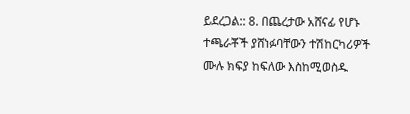ይደረጋል:: 8. በጨረታው አሸናፊ የሆኑ ተጫራቾች ያሸነፉባቸውን ተሽከርካሪዎች ሙሉ ክፍያ ከፍለው እስከሚወስዱ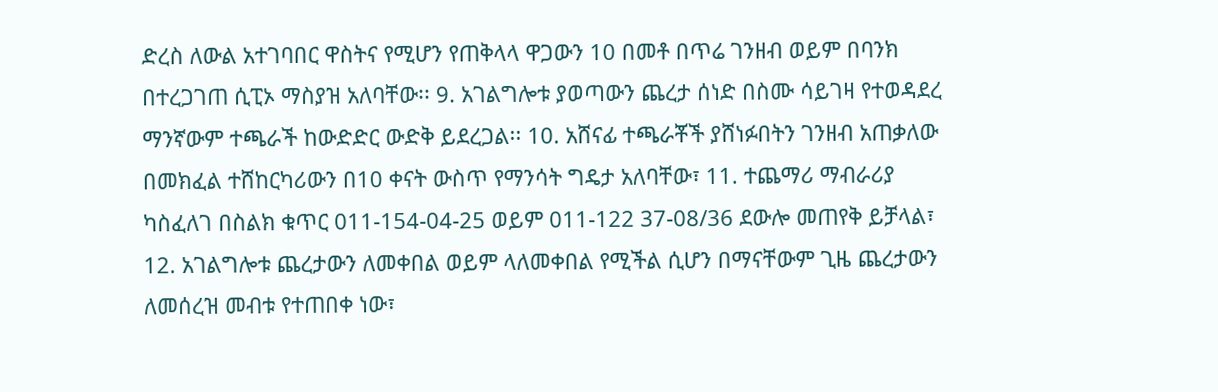ድረስ ለውል አተገባበር ዋስትና የሚሆን የጠቅላላ ዋጋውን 10 በመቶ በጥሬ ገንዘብ ወይም በባንክ በተረጋገጠ ሲፒኦ ማስያዝ አለባቸው፡፡ 9. አገልግሎቱ ያወጣውን ጨረታ ሰነድ በስሙ ሳይገዛ የተወዳደረ ማንኛውም ተጫራች ከውድድር ውድቅ ይደረጋል፡፡ 10. አሸናፊ ተጫራቾች ያሸነፉበትን ገንዘብ አጠቃለው በመክፈል ተሸከርካሪውን በ10 ቀናት ውስጥ የማንሳት ግዴታ አለባቸው፣ 11. ተጨማሪ ማብራሪያ ካስፈለገ በስልክ ቁጥር 011-154-04-25 ወይም 011-122 37-08/36 ደውሎ መጠየቅ ይቻላል፣ 12. አገልግሎቱ ጨረታውን ለመቀበል ወይም ላለመቀበል የሚችል ሲሆን በማናቸውም ጊዜ ጨረታውን ለመሰረዝ መብቱ የተጠበቀ ነው፣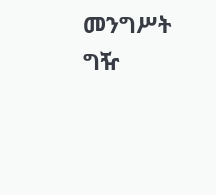መንግሥት ግዥ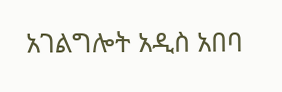አገልግሎት አዲስ አበባ